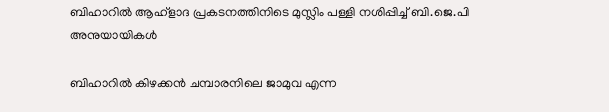ബിഹാറിൽ ആഹ്ളാദ പ്രകടനത്തിനിടെ മുസ്ലിം പള്ളി നശിപ്പിച്ച്‌ ബി.ജെ.പി അനുയായികൾ

ബിഹാറിൽ കിഴക്കൻ ചമ്പാരനിലെ ജാമുവ എന്ന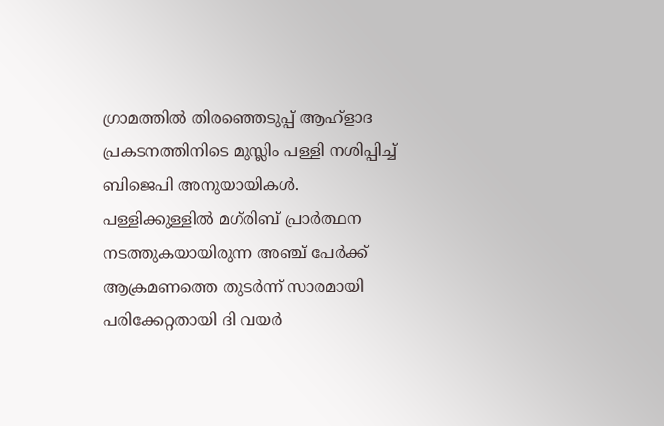ഗ്രാമത്തിൽ തിരഞ്ഞെടുപ്പ് ആഹ്ളാദ പ്രകടനത്തിനിടെ മുസ്ലിം പള്ളി നശിപ്പിച്ച്‌ ബിജെപി അനുയായികൾ. പള്ളിക്കുള്ളിൽ മഗ്‌രിബ് പ്രാർത്ഥന നടത്തുകയായിരുന്ന അഞ്ച് പേർക്ക് ആക്രമണത്തെ തുടർന്ന് സാരമായി പരിക്കേറ്റതായി ദി വയർ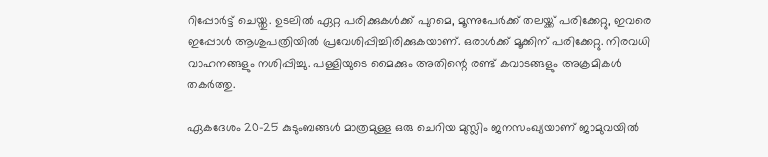റിപ്പോർട്ട് ചെയ്തു. ഉടലിൽ ഏറ്റ പരിക്കുകൾക്ക് പുറമെ, മൂന്നുപേർക്ക് തലയ്ക്ക് പരിക്കേറ്റു, ഇവരെ ഇപ്പോൾ ആശുപത്രിയിൽ പ്രവേശിപ്പിച്ചിരിക്കുകയാണ്. ഒരാൾക്ക് മൂക്കിന് പരിക്കേറ്റു. നിരവധി വാഹനങ്ങളും നശിപ്പിച്ചു. പള്ളിയുടെ മൈക്കും അതിന്റെ രണ്ട് കവാടങ്ങളും അക്രമികൾ തകർത്തു.

ഏകദേശം 20-25 കുടുംബങ്ങൾ മാത്രമുള്ള ഒരു ചെറിയ മുസ്ലിം ജനസംഖ്യയാണ് ജാമുവയിൽ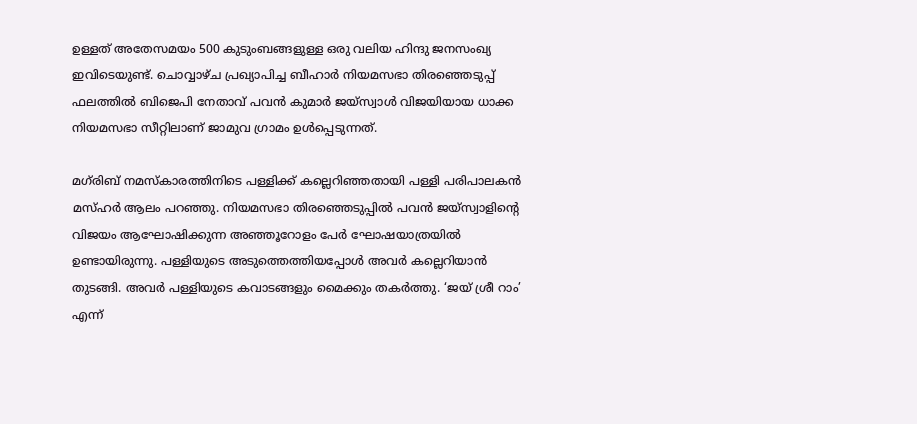ഉള്ളത് അതേസമയം 500 കുടുംബങ്ങളുള്ള ഒരു വലിയ ഹിന്ദു ജനസംഖ്യ ഇവിടെയുണ്ട്. ചൊവ്വാഴ്ച പ്രഖ്യാപിച്ച ബീഹാർ നിയമസഭാ തിരഞ്ഞെടുപ്പ് ഫലത്തിൽ ബിജെപി നേതാവ് പവൻ കുമാർ ജയ്‌സ്വാൾ വിജയിയായ ധാക്ക നിയമസഭാ സീറ്റിലാണ് ജാമുവ ഗ്രാമം ഉൾപ്പെടുന്നത്.

മഗ്‌രിബ് നമസ്കാരത്തിനിടെ പള്ളിക്ക് കല്ലെറിഞ്ഞതായി പള്ളി പരിപാലകൻ മസ്ഹർ ആലം പറഞ്ഞു. നിയമസഭാ തിരഞ്ഞെടുപ്പിൽ പവൻ ജയ്‌സ്വാളിന്റെ വിജയം ആഘോഷിക്കുന്ന അഞ്ഞൂറോളം പേർ ഘോഷയാത്രയിൽ ഉണ്ടായിരുന്നു. പള്ളിയുടെ അടുത്തെത്തിയപ്പോൾ അവർ കല്ലെറിയാൻ തുടങ്ങി. അവർ പള്ളിയുടെ കവാടങ്ങളും മൈക്കും തകർത്തു. ‘ജയ് ശ്രീ റാം’ എന്ന്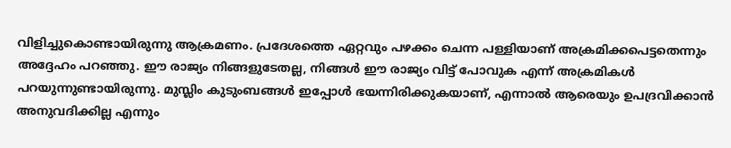വിളിച്ചുകൊണ്ടായിരുന്നു ആക്രമണം. പ്രദേശത്തെ ഏറ്റവും പഴക്കം ചെന്ന പള്ളിയാണ് അക്രമിക്കപെട്ടതെന്നും അദ്ദേഹം പറഞ്ഞു. ഈ രാജ്യം നിങ്ങളുടേതല്ല, നിങ്ങൾ ഈ രാജ്യം വിട്ട് പോവുക എന്ന് അക്രമികൾ പറയുന്നുണ്ടായിരുന്നു. മുസ്ലിം കുടുംബങ്ങൾ ഇപ്പോൾ ഭയന്നിരിക്കുകയാണ്, എന്നാൽ ആരെയും ഉപദ്രവിക്കാൻ അനുവദിക്കില്ല എന്നും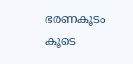ഭരണകൂടം കൂടെ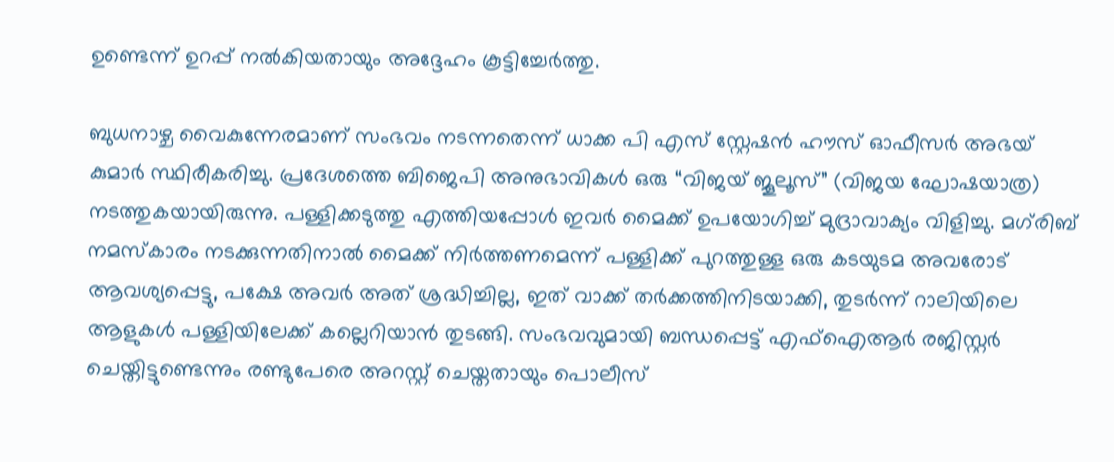ഉണ്ടെന്ന് ഉറപ്പ് നൽകിയതായും അദ്ദേഹം കൂട്ടിച്ചേർത്തു.

ബുധനാഴ്ച വൈകുന്നേരമാണ് സംഭവം നടന്നതെന്ന് ധാക്ക പി എസ് സ്റ്റേഷൻ ഹൗസ് ഓഫീസർ അഭയ് കുമാർ സ്ഥിരീകരിച്ചു. പ്രദേശത്തെ ബിജെപി അനുഭാവികൾ ഒരു “വിജയ് ജൂലൂസ്” (വിജയ ഘോഷയാത്ര) നടത്തുകയായിരുന്നു. പള്ളിക്കടുത്തു എത്തിയപ്പോൾ ഇവർ മൈക്ക് ഉപയോഗിച്ച് മുദ്രാവാക്യം വിളിച്ചു. മഗ്‌രിബ് നമസ്‌കാരം നടക്കുന്നതിനാൽ മൈക്ക് നിർത്തണമെന്ന് പള്ളിക്ക് പുറത്തുള്ള ഒരു കടയുടമ അവരോട് ആവശ്യപ്പെട്ടു, പക്ഷേ അവർ അത് ശ്രദ്ധിച്ചില്ല, ഇത് വാക്ക് തർക്കത്തിനിടയാക്കി, തുടർന്ന് റാലിയിലെ ആളുകൾ പള്ളിയിലേക്ക് കല്ലെറിയാൻ തുടങ്ങി. സംഭവവുമായി ബന്ധപ്പെട്ട് എഫ്‌ഐആർ രജിസ്റ്റർ ചെയ്തിട്ടുണ്ടെന്നും രണ്ടുപേരെ അറസ്റ്റ് ചെയ്തതായും പൊലീസ്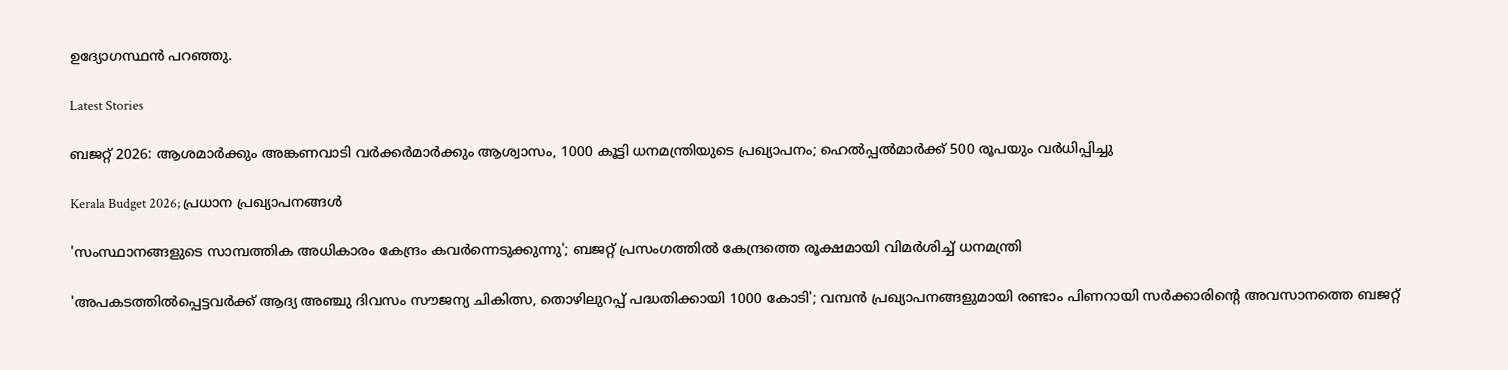ഉദ്യോഗസ്ഥൻ പറഞ്ഞു.

Latest Stories

ബജറ്റ് 2026: ആശമാർക്കും അങ്കണവാടി വർക്കർമാർക്കും ആശ്വാസം, 1000 കൂട്ടി ധനമന്ത്രിയുടെ പ്രഖ്യാപനം; ഹെൽപ്പൽമാർക്ക് 500 രൂപയും വർധിപ്പിച്ചു

Kerala Budget 2026; പ്രധാന പ്രഖ്യാപനങ്ങൾ

'സംസ്ഥാനങ്ങളുടെ സാമ്പത്തിക അധികാരം കേന്ദ്രം കവര്‍ന്നെടുക്കുന്നു'; ബജറ്റ് പ്രസംഗത്തില്‍ കേന്ദ്രത്തെ രൂക്ഷമായി വിമര്‍ശിച്ച് ധനമന്ത്രി

'അപകടത്തിൽപ്പെട്ടവർക്ക് ആദ്യ അഞ്ചു ദിവസം സൗജന്യ ചികിത്സ, തൊഴിലുറപ്പ് പദ്ധതിക്കായി 1000 കോടി'; വമ്പൻ പ്രഖ്യാപനങ്ങളുമായി രണ്ടാം പിണറായി സർക്കാരിൻ്റെ അവസാനത്തെ ബജറ്റ്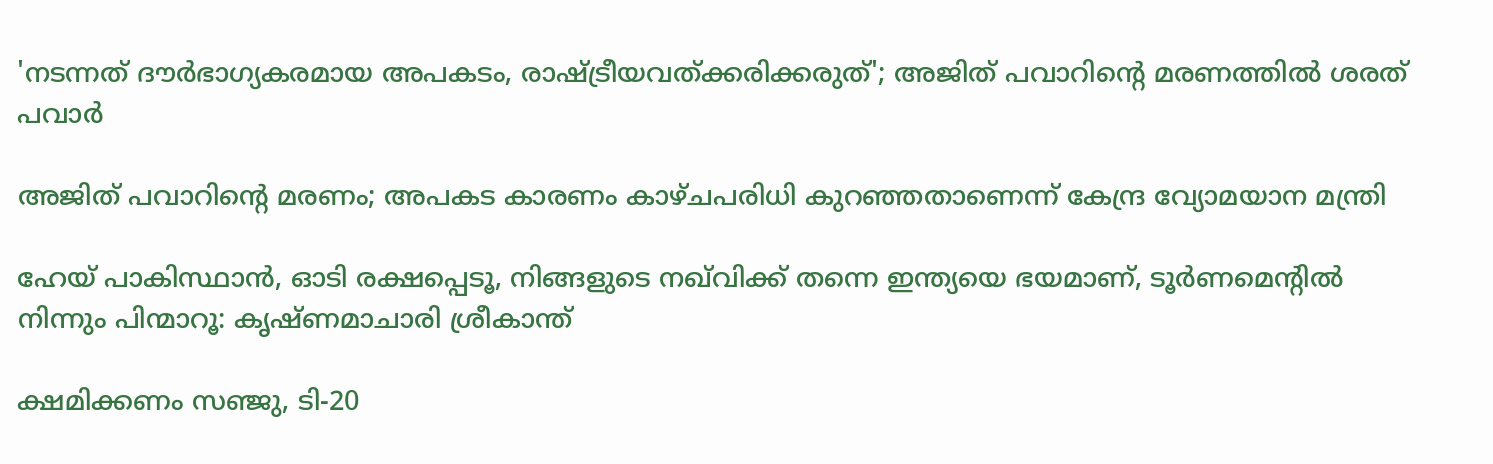'നടന്നത് ദൗര്‍ഭാഗ്യകരമായ അപകടം, രാഷ്ട്രീയവത്ക്കരിക്കരുത്'; അജിത് പവാറിന്റെ മരണത്തില്‍ ശരത് പവാർ

അജിത് പവാറിന്റെ മരണം; അപകട കാരണം കാഴ്ചപരിധി കുറഞ്ഞതാണെന്ന് കേന്ദ്ര വ്യോമയാന മന്ത്രി

ഹേയ് പാകിസ്ഥാൻ, ഓടി രക്ഷപ്പെടൂ, നിങ്ങളുടെ നഖ്‌വിക്ക് തന്നെ ഇന്ത്യയെ ഭയമാണ്, ടൂർണമെന്റിൽ നിന്നും പിന്മാറൂ: കൃഷ്ണമാചാരി ശ്രീകാന്ത്

ക്ഷമിക്കണം സഞ്ജു, ടി-20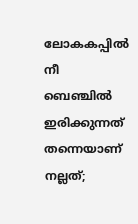ലോകകപ്പിൽ നീ ബെഞ്ചിൽ ഇരിക്കുന്നത് തന്നെയാണ് നല്ലത്;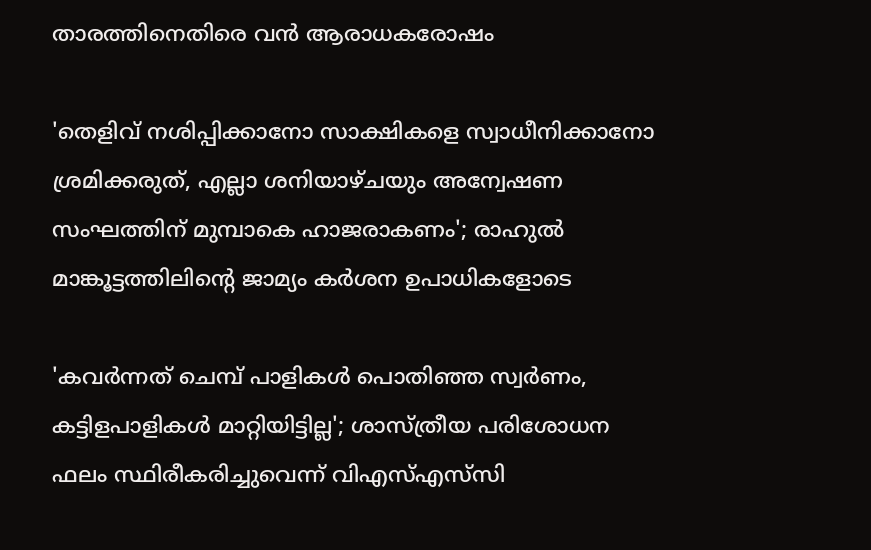താരത്തിനെതിരെ വൻ ആരാധകരോഷം

'തെളിവ് നശിപ്പിക്കാനോ സാക്ഷികളെ സ്വാധീനിക്കാനോ ശ്രമിക്കരുത്, എല്ലാ ശനിയാഴ്ചയും അന്വേഷണ സംഘത്തിന് മുമ്പാകെ ഹാജരാകണം'; രാഹുൽ മാങ്കൂട്ടത്തിലിന്റെ ജാമ്യം കർശന ഉപാധികളോടെ

'കവർന്നത് ചെമ്പ് പാളികൾ പൊതിഞ്ഞ സ്വർണം, കട്ടിളപാളികൾ മാറ്റിയിട്ടില്ല'; ശാസ്ത്രീയ പരിശോധന ഫലം സ്ഥിരീകരിച്ചുവെന്ന് വിഎസ്എസ്‍സി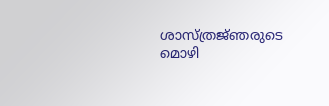ശാസ്ത്രജ്‌ഞരുടെ മൊഴി